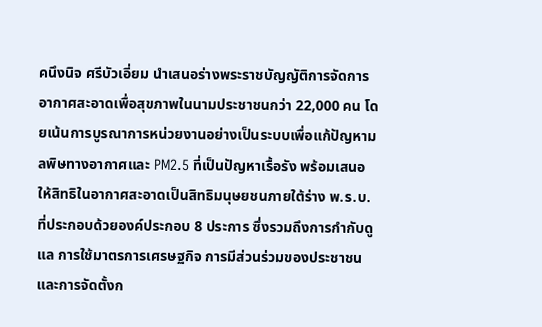คนึงนิจ ศรีบัวเอี่ยม นำเสนอร่างพระราชบัญญัติการจัดการอากาศสะอาดเพื่อสุขภาพในนามประชาชนกว่า 22,000 คน โดยเน้นการบูรณาการหน่วยงานอย่างเป็นระบบเพื่อแก้ปัญหามลพิษทางอากาศและ PM2.5 ที่เป็นปัญหาเรื้อรัง พร้อมเสนอให้สิทธิในอากาศสะอาดเป็นสิทธิมนุษยชนภายใต้ร่าง พ.ร.บ. ที่ประกอบด้วยองค์ประกอบ 8 ประการ ซึ่งรวมถึงการกำกับดูแล การใช้มาตรการเศรษฐกิจ การมีส่วนร่วมของประชาชน และการจัดตั้งก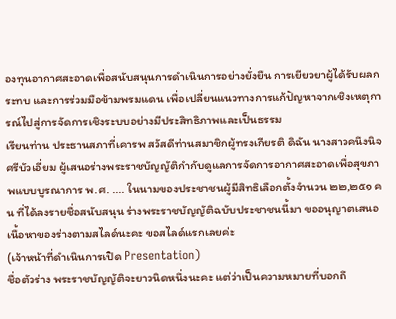องทุนอากาศสะอาดเพื่อสนับสนุนการดำเนินการอย่างยั่งยืน การเยียวยาผู้ได้รับผลกระทบ และการร่วมมือข้ามพรมแดน เพื่อเปลี่ยนแนวทางการแก้ปัญหาจากเชิงเหตุการณ์ไปสู่การจัดการเชิงระบบอย่างมีประสิทธิภาพและเป็นธรรม
เรียนท่าน ประธานสภาที่เคารพ สวัสดีท่านสมาชิกผู้ทรงเกียรติ ดิฉัน นางสาวคนึงนิจ ศรีบัวเอี่ยม ผู้เสนอร่างพระราชบัญญัติกำกับดูแลการจัดการอากาศสะอาดเพื่อสุขภาพแบบบูรณาการ พ.ศ. .... ในนามของประชาชนผู้มีสิทธิเลือกตั้งจำนวน ๒๒,๒๕๑ คน ที่ได้ลงรายชื่อสนับสนุน ร่างพระราชบัญญัติฉบับประชาชนนี้มา ขออนุญาตเสนอเนื้อหาของร่างตามสไลด์นะคะ ขอสไลด์แรกเลยค่ะ
(เจ้าหน้าที่ดำเนินการเปิด Presentation)
ชื่อตัวร่าง พระราชบัญญัติจะยาวนิดหนึ่งนะคะ แต่ว่าเป็นความหมายที่บอกถึ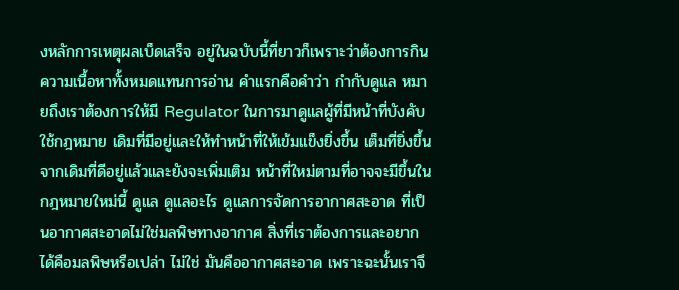งหลักการเหตุผลเบ็ดเสร็จ อยู่ในฉบับนี้ที่ยาวก็เพราะว่าต้องการกินความเนื้อหาทั้งหมดแทนการอ่าน คำแรกคือคำว่า กำกับดูแล หมายถึงเราต้องการให้มี Regulator ในการมาดูแลผู้ที่มีหน้าที่บังคับใช้กฎหมาย เดิมที่มีอยู่และให้ทำหน้าที่ให้เข้มแข็งยิ่งขึ้น เต็มที่ยิ่งขึ้น จากเดิมที่ดีอยู่แล้วและยังจะเพิ่มเติม หน้าที่ใหม่ตามที่อาจจะมีขึ้นในกฎหมายใหม่นี้ ดูแล ดูแลอะไร ดูแลการจัดการอากาศสะอาด ที่เป็นอากาศสะอาดไม่ใช่มลพิษทางอากาศ สิ่งที่เราต้องการและอยากได้คือมลพิษหรือเปล่า ไม่ใช่ มันคืออากาศสะอาด เพราะฉะนั้นเราจึ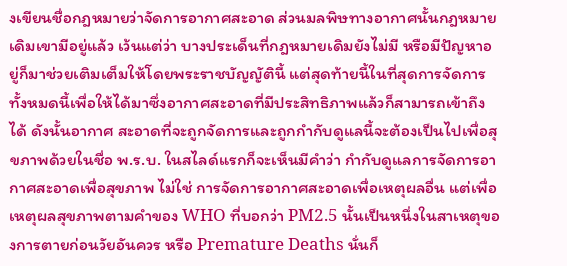งเขียนชื่อกฎหมายว่าจัดการอากาศสะอาด ส่วนมลพิษทางอากาศนั้นกฎหมายเดิมเขามีอยู่แล้ว เว้นแต่ว่า บางประเด็นที่กฎหมายเดิมยังไม่มี หรือมีปัญหาอยู่ก็มาช่วยเติมเต็มให้โดยพระราชบัญญัตินี้ แต่สุดท้ายนี้ในที่สุดการจัดการ ทั้งหมดนี้เพื่อให้ได้มาซึ่งอากาศสะอาดที่มีประสิทธิภาพแล้วก็สามารถเข้าถึงได้ ดังนั้นอากาศ สะอาดที่จะถูกจัดการและถูกกำกับดูแลนี้จะต้องเป็นไปเพื่อสุขภาพด้วยในชื่อ พ.ร.บ. ในสไลด์แรกก็จะเห็นมีคำว่า กำกับดูแลการจัดการอากาศสะอาดเพื่อสุขภาพ ไม่ใช่ การจัดการอากาศสะอาดเพื่อเหตุผลอื่น แต่เพื่อเหตุผลสุขภาพตามคำของ WHO ที่บอกว่า PM2.5 นั้นเป็นหนึ่งในสาเหตุของการตายก่อนวัยอันควร หรือ Premature Deaths นั่นก็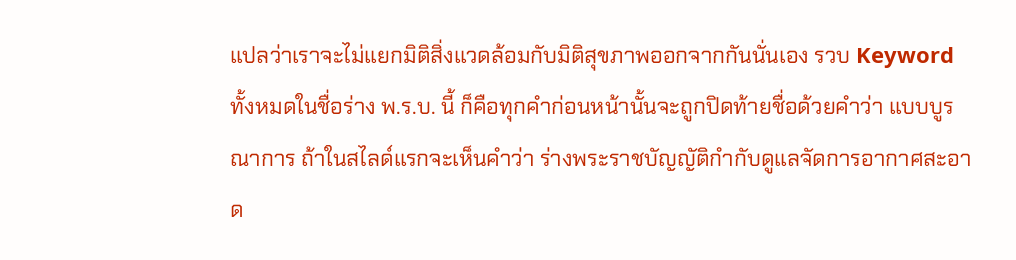แปลว่าเราจะไม่แยกมิติสิ่งแวดล้อมกับมิติสุขภาพออกจากกันนั่นเอง รวบ Keyword ทั้งหมดในชื่อร่าง พ.ร.บ. นี้ ก็คือทุกคำก่อนหน้านั้นจะถูกปิดท้ายชื่อด้วยคำว่า แบบบูรณาการ ถ้าในสไลด์แรกจะเห็นคำว่า ร่างพระราชบัญญัติกำกับดูแลจัดการอากาศสะอาด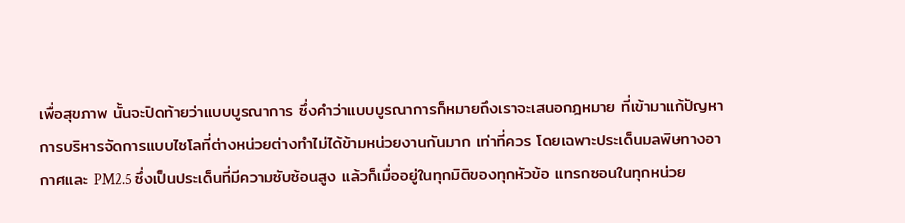เพื่อสุขภาพ นั้นจะปิดท้ายว่าแบบบูรณาการ ซึ่งคำว่าแบบบูรณาการก็หมายถึงเราจะเสนอกฎหมาย ที่เข้ามาแก้ปัญหาการบริหารจัดการแบบไซโลที่ต่างหน่วยต่างทำไม่ได้ข้ามหน่วยงานกันมาก เท่าที่ควร โดยเฉพาะประเด็นมลพิษทางอากาศและ PM2.5 ซึ่งเป็นประเด็นที่มีความซับซ้อนสูง แล้วก็เมื่ออยู่ในทุกมิติของทุกหัวข้อ แทรกซอนในทุกหน่วย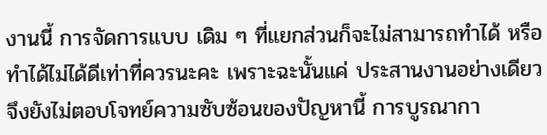งานนี้ การจัดการแบบ เดิม ๆ ที่แยกส่วนก็จะไม่สามารถทำได้ หรือทำได้ไม่ได้ดีเท่าที่ควรนะคะ เพราะฉะนั้นแค่ ประสานงานอย่างเดียว จึงยังไม่ตอบโจทย์ความซับซ้อนของปัญหานี้ การบูรณากา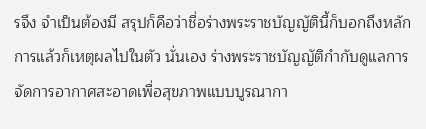รจึง จำเป็นต้องมี สรุปก็คือว่าชื่อร่างพระราชบัญญัตินี้ก็บอกถึงหลักการแล้วก็เหตุผลไปในตัว นั่นเอง ร่างพระราชบัญญัติกำกับดูแลการจัดการอากาศสะอาดเพื่อสุขภาพแบบบูรณากา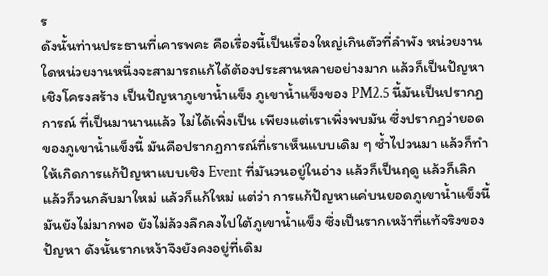ร
ดังนั้นท่านประธานที่เคารพคะ คือเรื่องนี้เป็นเรื่องใหญ่เกินตัวที่ลำพัง หน่วยงานใดหน่วยงานหนึ่งจะสามารถแก้ได้ต้องประสานหลายอย่างมาก แล้วก็เป็นปัญหา เชิงโครงสร้าง เป็นปัญหาภูเขาน้ำแข็ง ภูเขาน้ำแข็งของ PM2.5 นี้มันเป็นปรากฏการณ์ ที่เป็นมานานแล้ว ไม่ได้เพิ่งเป็น เพียงแต่เราเพิ่งพบมัน ซึ่งปรากฏว่ายอดของภูเขาน้ำแข็งนี้ มันคือปรากฏการณ์ที่เราเห็นแบบเดิม ๆ ซ้ำไปวนมา แล้วก็ทำให้เกิดการแก้ปัญหาแบบเชิง Event ที่มันวนอยู่ในอ่าง แล้วก็เป็นฤดู แล้วก็เลิก แล้วก็วนกลับมาใหม่ แล้วก็แก้ใหม่ แต่ว่า การแก้ปัญหาแค่บนยอดภูเขาน้ำแข็งนี้มันยังไม่มากพอ ยังไม่ล้วงลึกลงไปใต้ภูเขาน้ำแข็ง ซึ่งเป็นรากเหง้าที่แท้จริงของปัญหา ดังนั้นรากเหง้าจึงยังคงอยู่ที่เดิม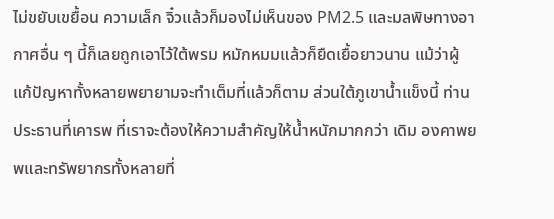ไม่ขยับเขยื้อน ความเล็ก จิ๋วแล้วก็มองไม่เห็นของ PM2.5 และมลพิษทางอากาศอื่น ๆ นี้ก็เลยถูกเอาไว้ใต้พรม หมักหมมแล้วก็ยืดเยื้อยาวนาน แม้ว่าผู้แก้ปัญหาทั้งหลายพยายามจะทำเต็มที่แล้วก็ตาม ส่วนใต้ภูเขาน้ำแข็งนี้ ท่านประธานที่เคารพ ที่เราจะต้องให้ความสำคัญให้น้ำหนักมากกว่า เดิม องคาพยพและทรัพยากรทั้งหลายที่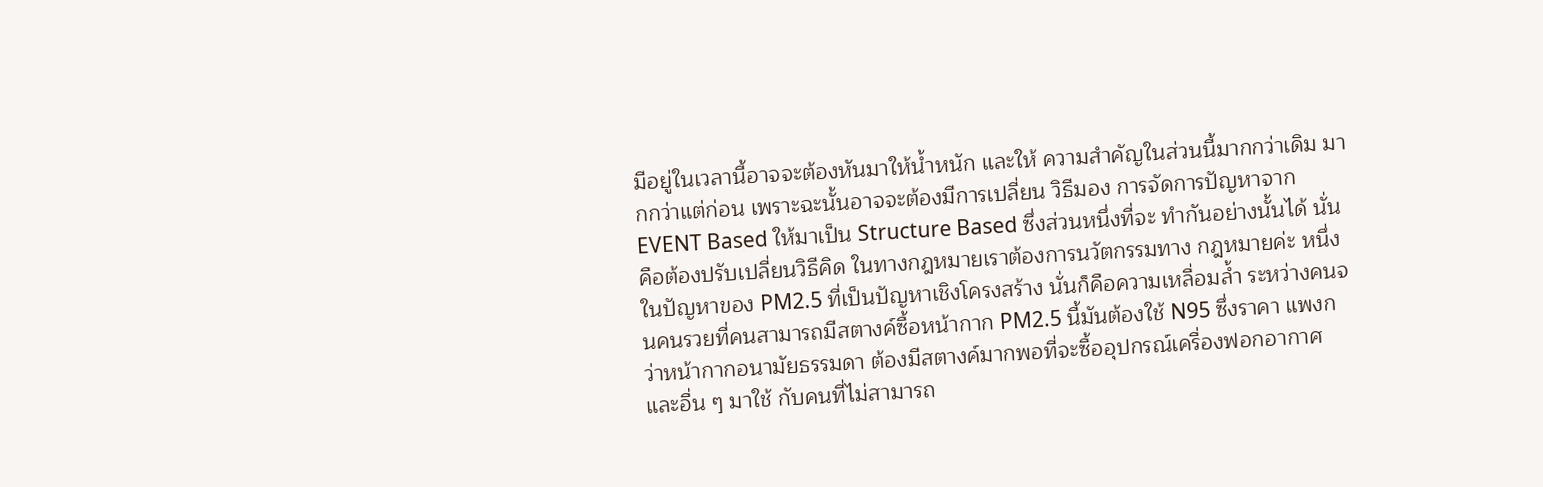มีอยู่ในเวลานี้อาจจะต้องหันมาให้น้ำหนัก และให้ ความสำคัญในส่วนนี้มากกว่าเดิม มากกว่าแต่ก่อน เพราะฉะนั้นอาจจะต้องมีการเปลี่ยน วิธีมอง การจัดการปัญหาจาก EVENT Based ให้มาเป็น Structure Based ซึ่งส่วนหนึ่งที่จะ ทำกันอย่างนั้นได้ นั่นคือต้องปรับเปลี่ยนวิธีคิด ในทางกฎหมายเราต้องการนวัตกรรมทาง กฎหมายค่ะ หนึ่งในปัญหาของ PM2.5 ที่เป็นปัญหาเชิงโครงสร้าง นั่นก็คือความเหลื่อมล้ำ ระหว่างคนจนคนรวยที่คนสามารถมีสตางค์ซื้อหน้ากาก PM2.5 นี้มันต้องใช้ N95 ซึ่งราคา แพงกว่าหน้ากากอนามัยธรรมดา ต้องมีสตางค์มากพอที่จะซื้ออุปกรณ์เครื่องฟอกอากาศ และอื่น ๆ มาใช้ กับคนที่ไม่สามารถ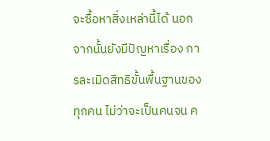จะซื้อหาสิ่งเหล่านี้ได้ นอกจากนั้นยังมีปัญหาเรื่อง การละเมิดสิทธิขั้นพื้นฐานของทุกคน ไม่ว่าจะเป็นคนจน ค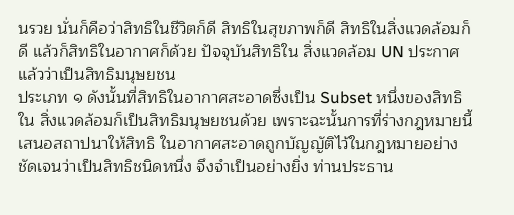นรวย นั่นก็คือว่าสิทธิในชีวิตก็ดี สิทธิในสุขภาพก็ดี สิทธิในสิ่งแวดล้อมก็ดี แล้วก็สิทธิในอากาศก็ด้วย ปัจจุบันสิทธิใน สิ่งแวดล้อม UN ประกาศแล้วว่าเป็นสิทธิมนุษยชน
ประเภท ๑ ดังนั้นที่สิทธิในอากาศสะอาดซึ่งเป็น Subset หนึ่งของสิทธิใน สิ่งแวดล้อมก็เป็นสิทธิมนุษยชนด้วย เพราะฉะนั้นการที่ร่างกฎหมายนี้เสนอสถาปนาให้สิทธิ ในอากาศสะอาดถูกบัญญัติไว้ในกฎหมายอย่างชัดเจนว่าเป็นสิทธิชนิดหนึ่ง จึงจำเป็นอย่างยิ่ง ท่านประธาน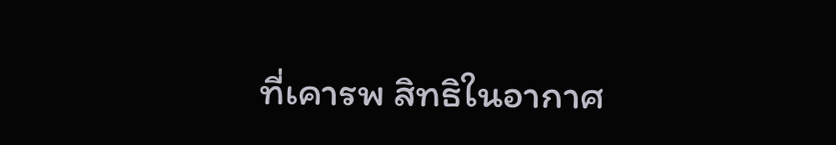ที่เคารพ สิทธิในอากาศ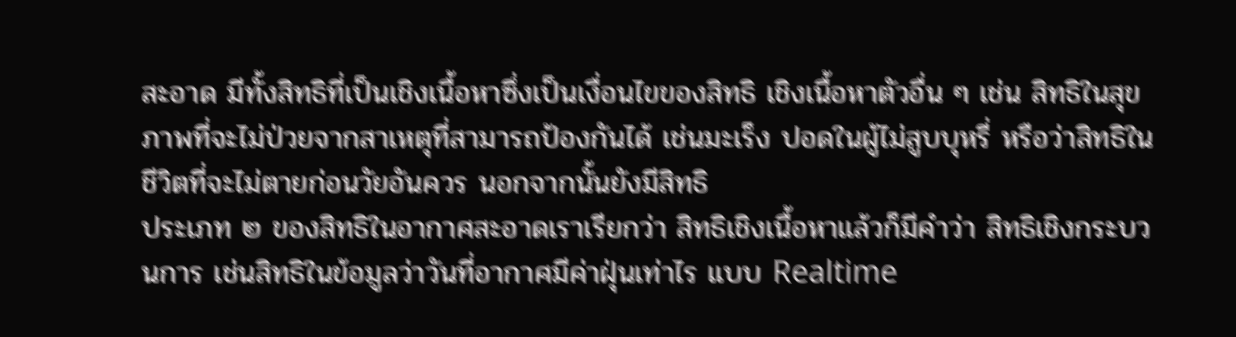สะอาด มีทั้งสิทธิที่เป็นเชิงเนื้อหาซึ่งเป็นเงื่อนไขของสิทธิ เชิงเนื้อหาตัวอื่น ๆ เช่น สิทธิในสุขภาพที่จะไม่ป่วยจากสาเหตุที่สามารถป้องกันได้ เช่นมะเร็ง ปอดในผู้ไม่สูบบุหรี่ หรือว่าสิทธิในชีวิตที่จะไม่ตายก่อนวัยอันควร นอกจากนั้นยังมีสิทธิ
ประเภท ๒ ของสิทธิในอากาศสะอาดเราเรียกว่า สิทธิเชิงเนื้อหาแล้วก็มีคำว่า สิทธิเชิงกระบวนการ เช่นสิทธิในข้อมูลว่าวันที่อากาศมีค่าฝุ่นเท่าไร แบบ Realtime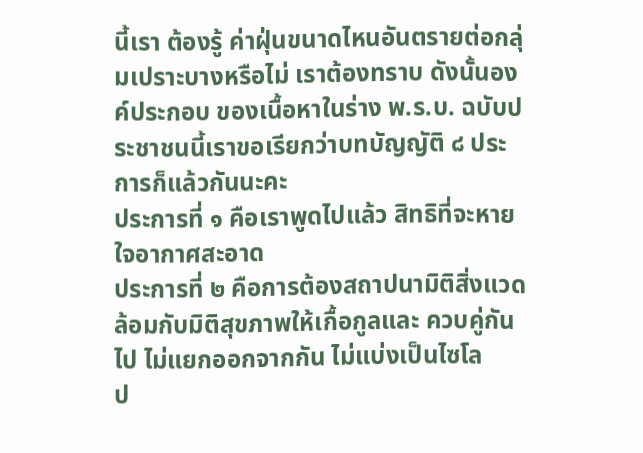นี้เรา ต้องรู้ ค่าฝุ่นขนาดไหนอันตรายต่อกลุ่มเปราะบางหรือไม่ เราต้องทราบ ดังนั้นองค์ประกอบ ของเนื้อหาในร่าง พ.ร.บ. ฉบับประชาชนนี้เราขอเรียกว่าบทบัญญัติ ๘ ประการก็แล้วกันนะคะ
ประการที่ ๑ คือเราพูดไปแล้ว สิทธิที่จะหายใจอากาศสะอาด
ประการที่ ๒ คือการต้องสถาปนามิติสิ่งแวดล้อมกับมิติสุขภาพให้เกื้อกูลและ ควบคู่กันไป ไม่แยกออกจากกัน ไม่แบ่งเป็นไซโล
ป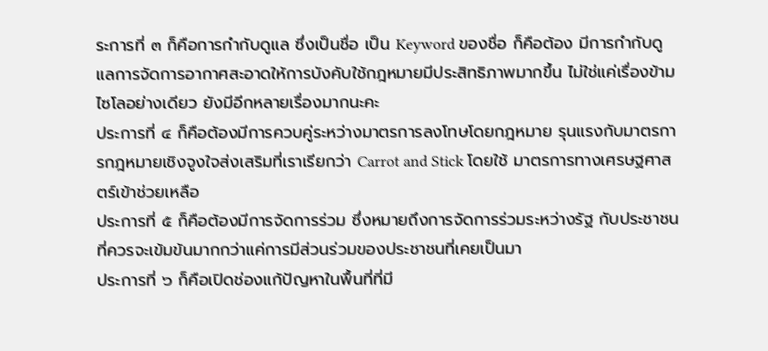ระการที่ ๓ ก็คือการกำกับดูแล ซึ่งเป็นชื่อ เป็น Keyword ของชื่อ ก็คือต้อง มีการกำกับดูแลการจัดการอากาศสะอาดให้การบังคับใช้กฎหมายมีประสิทธิภาพมากขึ้น ไม่ใช่แค่เรื่องข้ามไซโลอย่างเดียว ยังมีอีกหลายเรื่องมากนะคะ
ประการที่ ๔ ก็คือต้องมีการควบคู่ระหว่างมาตรการลงโทษโดยกฎหมาย รุนแรงกับมาตรการกฎหมายเชิงจูงใจส่งเสริมที่เราเรียกว่า Carrot and Stick โดยใช้ มาตรการทางเศรษฐศาสตร์เข้าช่วยเหลือ
ประการที่ ๕ ก็คือต้องมีการจัดการร่วม ซึ่งหมายถึงการจัดการร่วมระหว่างรัฐ กับประชาชนที่ควรจะเข้มข้นมากกว่าแค่การมีส่วนร่วมของประชาชนที่เคยเป็นมา
ประการที่ ๖ ก็คือเปิดช่องแก้ปัญหาในพื้นที่ที่มี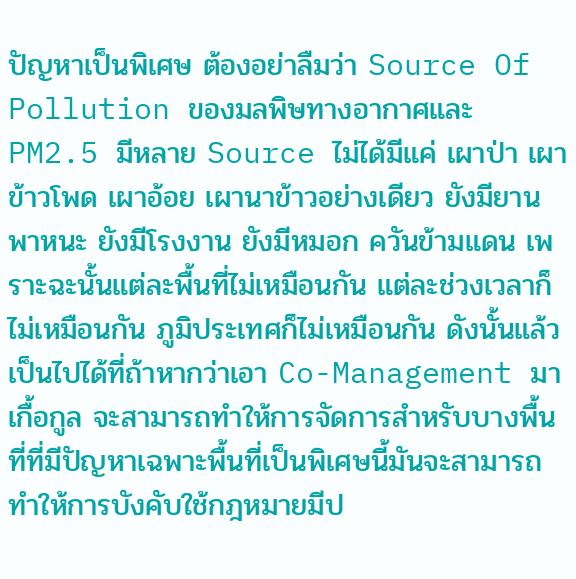ปัญหาเป็นพิเศษ ต้องอย่าลืมว่า Source Of Pollution ของมลพิษทางอากาศและ PM2.5 มีหลาย Source ไม่ได้มีแค่ เผาป่า เผาข้าวโพด เผาอ้อย เผานาข้าวอย่างเดียว ยังมียานพาหนะ ยังมีโรงงาน ยังมีหมอก ควันข้ามแดน เพราะฉะนั้นแต่ละพื้นที่ไม่เหมือนกัน แต่ละช่วงเวลาก็ไม่เหมือนกัน ภูมิประเทศก็ไม่เหมือนกัน ดังนั้นแล้วเป็นไปได้ที่ถ้าหากว่าเอา Co-Management มาเกื้อกูล จะสามารถทำให้การจัดการสำหรับบางพื้นที่ที่มีปัญหาเฉพาะพื้นที่เป็นพิเศษนี้มันจะสามารถ ทำให้การบังคับใช้กฎหมายมีป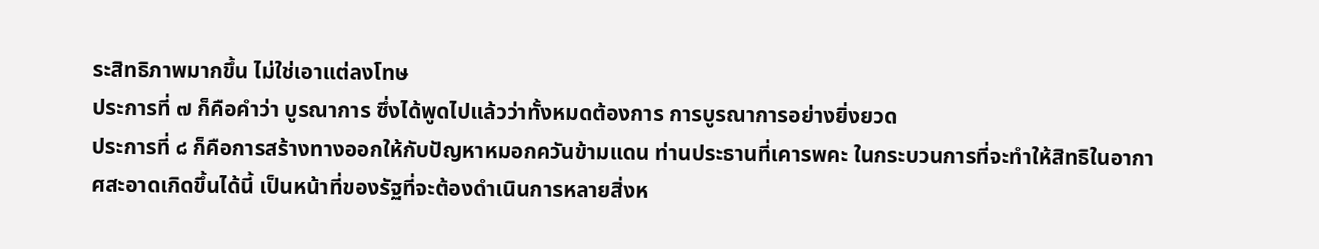ระสิทธิภาพมากขึ้น ไม่ใช่เอาแต่ลงโทษ
ประการที่ ๗ ก็คือคำว่า บูรณาการ ซึ่งได้พูดไปแล้วว่าทั้งหมดต้องการ การบูรณาการอย่างยิ่งยวด
ประการที่ ๘ ก็คือการสร้างทางออกให้กับปัญหาหมอกควันข้ามแดน ท่านประธานที่เคารพคะ ในกระบวนการที่จะทำให้สิทธิในอากาศสะอาดเกิดขึ้นได้นี้ เป็นหน้าที่ของรัฐที่จะต้องดำเนินการหลายสิ่งห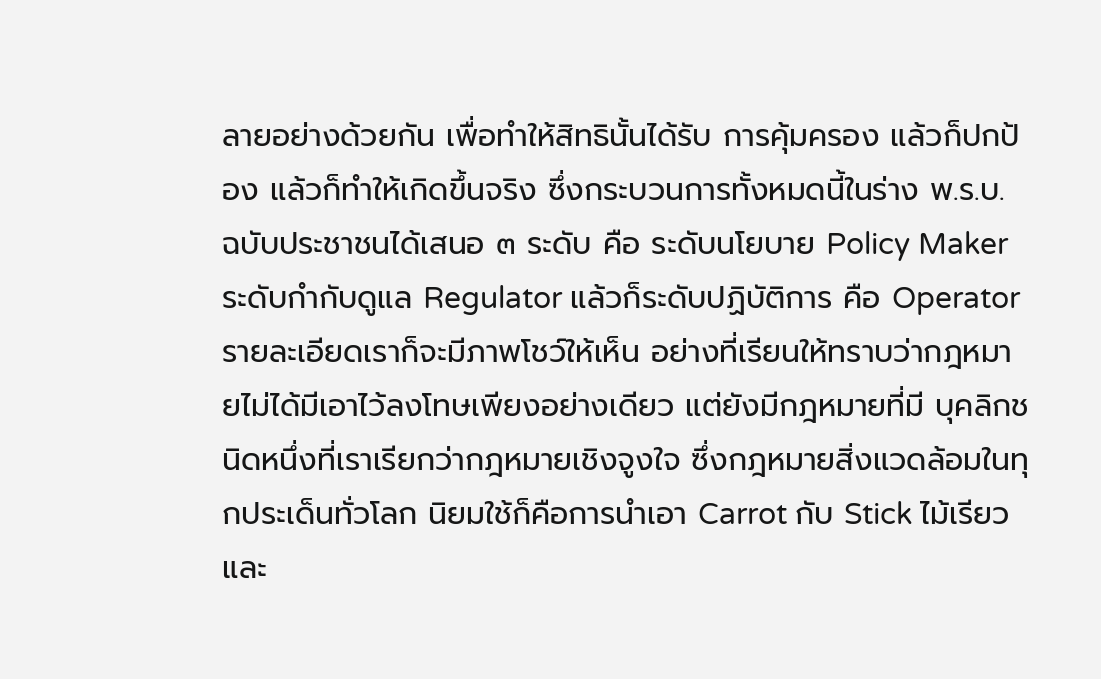ลายอย่างด้วยกัน เพื่อทำให้สิทธินั้นได้รับ การคุ้มครอง แล้วก็ปกป้อง แล้วก็ทำให้เกิดขึ้นจริง ซึ่งกระบวนการทั้งหมดนี้ในร่าง พ.ร.บ. ฉบับประชาชนได้เสนอ ๓ ระดับ คือ ระดับนโยบาย Policy Maker ระดับกำกับดูแล Regulator แล้วก็ระดับปฏิบัติการ คือ Operator รายละเอียดเราก็จะมีภาพโชว์ให้เห็น อย่างที่เรียนให้ทราบว่ากฎหมายไม่ได้มีเอาไว้ลงโทษเพียงอย่างเดียว แต่ยังมีกฎหมายที่มี บุคลิกชนิดหนึ่งที่เราเรียกว่ากฎหมายเชิงจูงใจ ซึ่งกฎหมายสิ่งแวดล้อมในทุกประเด็นทั่วโลก นิยมใช้ก็คือการนำเอา Carrot กับ Stick ไม้เรียวและ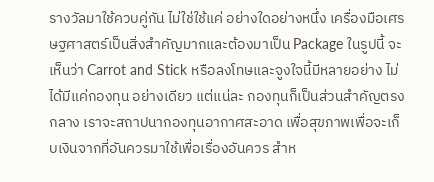รางวัลมาใช้ควบคู่กัน ไม่ใช่ใช้แค่ อย่างใดอย่างหนึ่ง เครื่องมือเศรษฐศาสตร์เป็นสิ่งสำคัญมากและต้องมาเป็น Package ในรูปนี้ จะเห็นว่า Carrot and Stick หรือลงโทษและจูงใจนี้มีหลายอย่าง ไม่ได้มีแค่กองทุน อย่างเดียว แต่แน่ละ กองทุนก็เป็นส่วนสำคัญตรงกลาง เราจะสถาปนากองทุนอากาศสะอาด เพื่อสุขภาพเพื่อจะเก็บเงินจากที่อันควรมาใช้เพื่อเรื่องอันควร สำห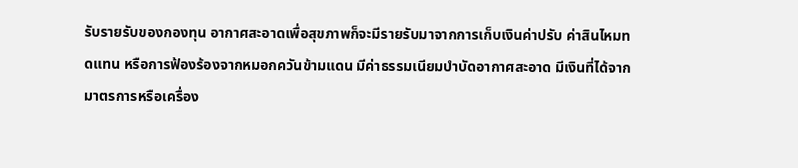รับรายรับของกองทุน อากาศสะอาดเพื่อสุขภาพก็จะมีรายรับมาจากการเก็บเงินค่าปรับ ค่าสินไหมทดแทน หรือการฟ้องร้องจากหมอกควันข้ามแดน มีค่าธรรมเนียมบำบัดอากาศสะอาด มีเงินที่ได้จาก มาตรการหรือเครื่อง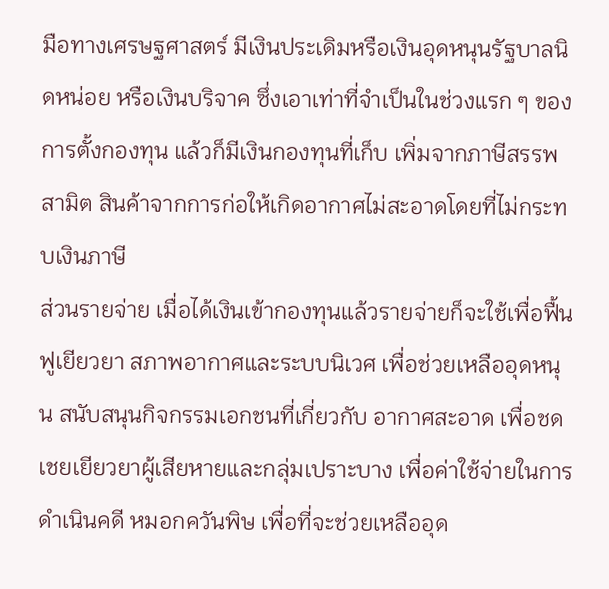มือทางเศรษฐศาสตร์ มีเงินประเดิมหรือเงินอุดหนุนรัฐบาลนิดหน่อย หรือเงินบริจาค ซึ่งเอาเท่าที่จำเป็นในช่วงแรก ๆ ของการตั้งกองทุน แล้วก็มีเงินกองทุนที่เก็บ เพิ่มจากภาษีสรรพสามิต สินค้าจากการก่อให้เกิดอากาศไม่สะอาดโดยที่ไม่กระทบเงินภาษี
ส่วนรายจ่าย เมื่อได้เงินเข้ากองทุนแล้วรายจ่ายก็จะใช้เพื่อฟื้นฟูเยียวยา สภาพอากาศและระบบนิเวศ เพื่อช่วยเหลืออุดหนุน สนับสนุนกิจกรรมเอกชนที่เกี่ยวกับ อากาศสะอาด เพื่อชดเชยเยียวยาผู้เสียหายและกลุ่มเปราะบาง เพื่อค่าใช้จ่ายในการดำเนินคดี หมอกควันพิษ เพื่อที่จะช่วยเหลืออุด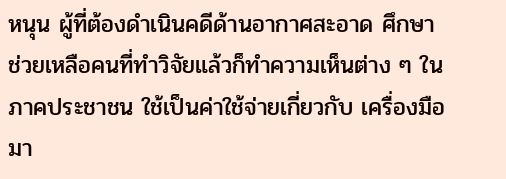หนุน ผู้ที่ต้องดำเนินคดีด้านอากาศสะอาด ศึกษา ช่วยเหลือคนที่ทำวิจัยแล้วก็ทำความเห็นต่าง ๆ ในภาคประชาชน ใช้เป็นค่าใช้จ่ายเกี่ยวกับ เครื่องมือมา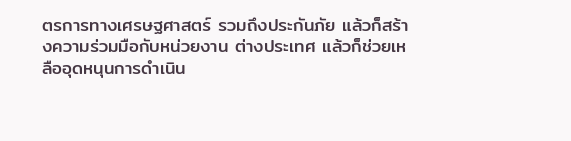ตรการทางเศรษฐศาสตร์ รวมถึงประกันภัย แล้วก็สร้างความร่วมมือกับหน่วยงาน ต่างประเทศ แล้วก็ช่วยเหลืออุดหนุนการดำเนิน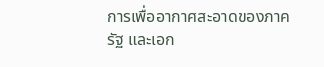การเพื่ออากาศสะอาดของภาครัฐ และเอก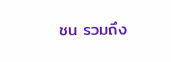ชน รวมถึง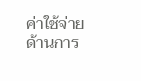ค่าใช้จ่ายด้านการ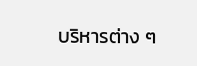บริหารต่าง ๆ